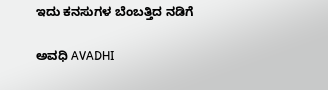ಇದು ಕನಸುಗಳ ಬೆಂಬತ್ತಿದ ನಡಿಗೆ‍

ಅವಧಿ AVADHI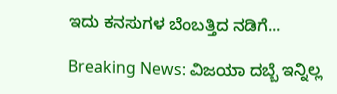ಇದು ಕನಸುಗಳ ಬೆಂಬತ್ತಿದ ನಡಿಗೆ...

Breaking News: ವಿಜಯಾ ದಬ್ಬೆ ಇನ್ನಿಲ್ಲ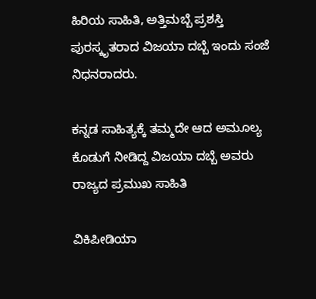ಹಿರಿಯ ಸಾಹಿತಿ, ಅತ್ತಿಮಬ್ಬೆ ಪ್ರಶಸ್ತಿ ಪುರಸ್ಕೃತರಾದ ವಿಜಯಾ ದಬ್ಬೆ ಇಂದು ಸಂಜೆ ನಿಧನರಾದರು.

ಕನ್ನಡ ಸಾಹಿತ್ಯಕ್ಕೆ ತಮ್ಮದೇ ಆದ ಅಮೂಲ್ಯ ಕೊಡುಗೆ ನೀಡಿದ್ದ ವಿಜಯಾ ದಬ್ಬೆ ಅವರು ರಾಜ್ಯದ ಪ್ರಮುಖ ಸಾಹಿತಿ

ವಿಕಿಪೀಡಿಯಾ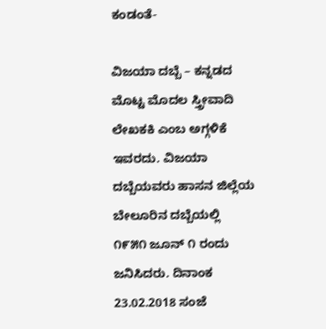ಕಂಡಂತೆ-

ವಿಜಯಾ ದಬ್ಬೆ – ಕನ್ನಡದ ಮೊಟ್ಟ ಮೊದಲ ಸ್ತ್ರೀವಾದಿ ಲೇಖಕಕಿ ಎಂಬ ಅಗ್ಗಳಿಕೆ ಇವರದು. ವಿಜಯಾ ದಬ್ಬೆಯವರು ಹಾಸನ ಜಿಲ್ಲೆಯ ಬೇಲೂರಿನ ದಬ್ಬೆಯಲ್ಲಿ ೧೯೫೧ ಜೂನ್ ೧ ರಂದು ಜನಿಸಿದರು. ದಿನಾಂಕ 23.02.2018 ಸಂಜೆ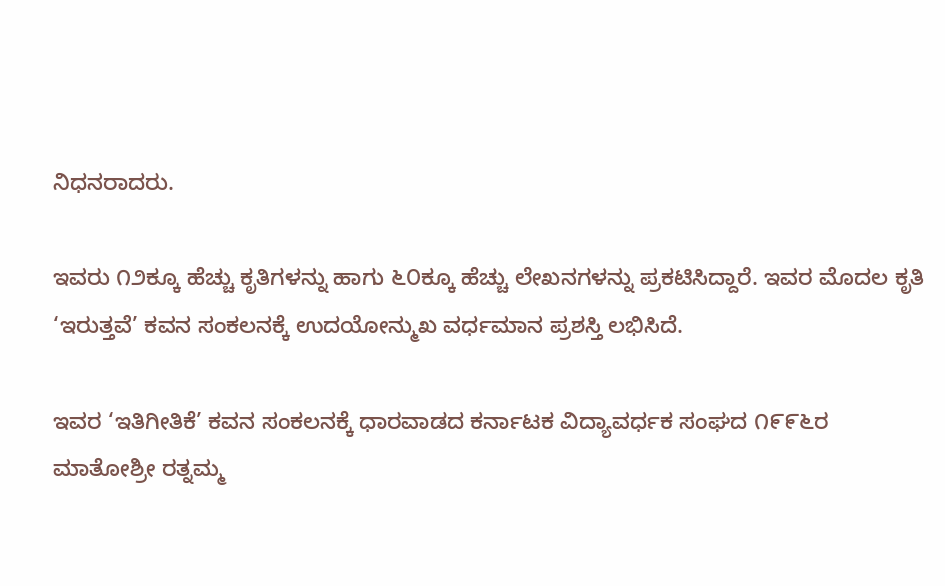ನಿಧನರಾದರು.

ಇವರು ೧೨ಕ್ಕೂ ಹೆಚ್ಚು ಕೃತಿಗಳನ್ನು ಹಾಗು ೬೦ಕ್ಕೂ ಹೆಚ್ಚು ಲೇಖನಗಳನ್ನು ಪ್ರಕಟಿಸಿದ್ದಾರೆ. ಇವರ ಮೊದಲ ಕೃತಿ ‘ಇರುತ್ತವೆ’ ಕವನ ಸಂಕಲನಕ್ಕೆ ಉದಯೋನ್ಮುಖ ವರ್ಧಮಾನ ಪ್ರಶಸ್ತಿ ಲಭಿಸಿದೆ.

ಇವರ ‘ಇತಿಗೀತಿಕೆ’ ಕವನ ಸಂಕಲನಕ್ಕೆ ಧಾರವಾಡದ ಕರ್ನಾಟಕ ವಿದ್ಯಾವರ್ಧಕ ಸಂಘದ ೧೯೯೬ರ ಮಾತೋಶ್ರೀ ರತ್ನಮ್ಮ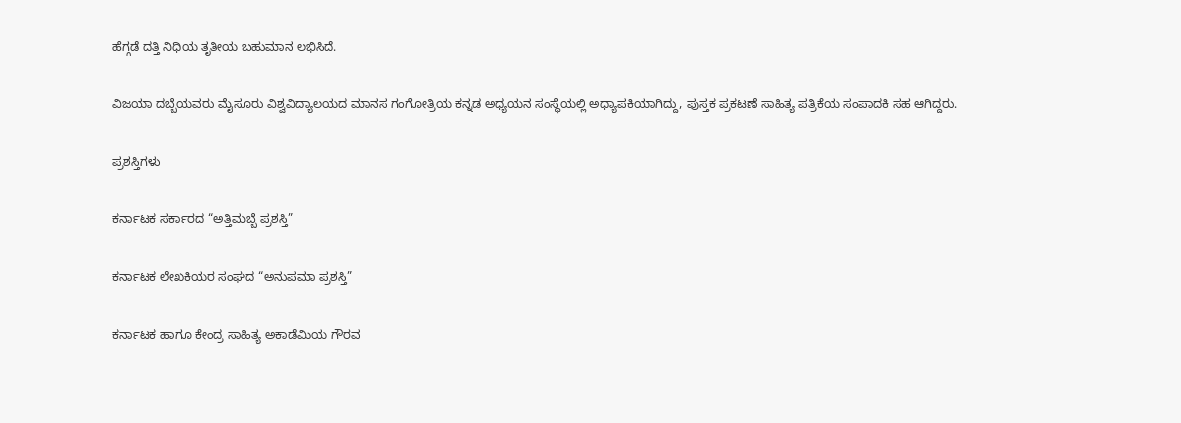ಹೆಗ್ಗಡೆ ದತ್ತಿ ನಿಧಿಯ ತೃತೀಯ ಬಹುಮಾನ ಲಭಿಸಿದೆ.

ವಿಜಯಾ ದಬ್ಬೆಯವರು ಮೈಸೂರು ವಿಶ್ವವಿದ್ಯಾಲಯದ ಮಾನಸ ಗಂಗೋತ್ರಿಯ ಕನ್ನಡ ಅಧ್ಯಯನ ಸಂಸ್ಥೆಯಲ್ಲಿ ಅಧ್ಯಾಪಕಿಯಾಗಿದ್ದು, ಪುಸ್ತಕ ಪ್ರಕಟಣೆ ಸಾಹಿತ್ಯ ಪತ್ರಿಕೆಯ ಸಂಪಾದಕಿ ಸಹ ಆಗಿದ್ದರು.

ಪ್ರಶಸ್ತಿಗಳು

ಕರ್ನಾಟಕ ಸರ್ಕಾರದ “ಅತ್ತಿಮಬ್ಬೆ ಪ್ರಶಸ್ತಿ”

ಕರ್ನಾಟಕ ಲೇಖಕಿಯರ ಸಂಘದ “ಅನುಪಮಾ ಪ್ರಶಸ್ತಿ”

ಕರ್ನಾಟಕ ಹಾಗೂ ಕೇಂದ್ರ ಸಾಹಿತ್ಯ ಅಕಾಡೆಮಿಯ ಗೌರವ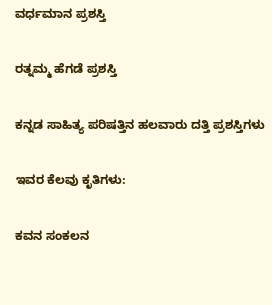ವರ್ಧಮಾನ ಪ್ರಶಸ್ತಿ

ರತ್ನಮ್ಮ ಹೆಗಡೆ ಪ್ರಶಸ್ತಿ

ಕನ್ನಡ ಸಾಹಿತ್ಯ ಪರಿಷತ್ತಿನ ಹಲವಾರು ದತ್ತಿ ಪ್ರಶಸ್ತಿಗಳು

ಇವರ ಕೆಲವು ಕೃತಿಗಳು:

ಕವನ ಸಂಕಲನ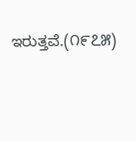ಇರುತ್ತವೆ.(೧೯೭೫)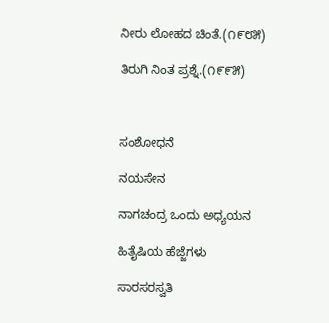ನೀರು ಲೋಹದ ಚಿಂತೆ.(೧೯೮೫)

ತಿರುಗಿ ನಿಂತ ಪ್ರಶ್ನೆ.(೧೯೯೫)



ಸಂಶೋಧನೆ

ನಯಸೇನ

ನಾಗಚಂದ್ರ ಒಂದು ಅಧ್ಯಯನ

ಹಿತೈಷಿಯ ಹೆಜ್ಜೆಗಳು

ಸಾರಸರಸ್ವತಿ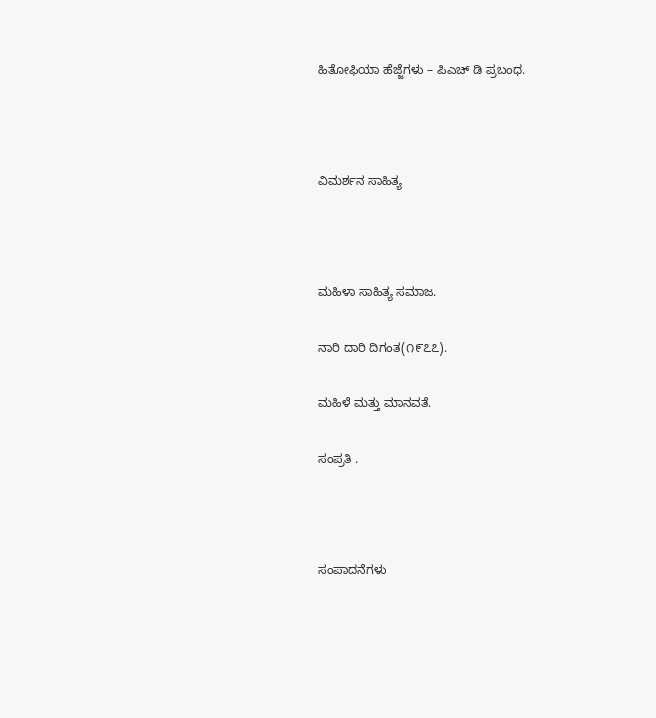ಹಿತೋಫಿಯಾ ಹೆಜ್ಜೆಗಳು – ಪಿಎಚ್ ಡಿ ಪ್ರಬಂಧ.



ವಿಮರ್ಶನ ಸಾಹಿತ್ಯ



ಮಹಿಳಾ ಸಾಹಿತ್ಯ ಸಮಾಜ.

ನಾರಿ ದಾರಿ ದಿಗಂತ(೧೯೭೭).

ಮಹಿಳೆ ಮತ್ತು ಮಾನವತೆ.

ಸಂಪ್ರತಿ .



ಸಂಪಾದನೆಗಳು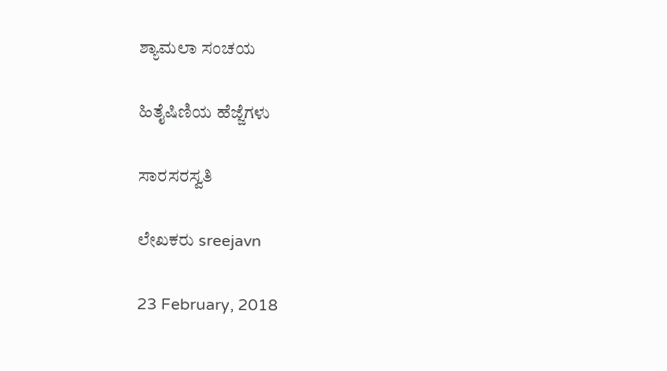ಶ್ಯಾಮಲಾ ಸಂಚಯ

ಹಿತೈಷಿಣಿಯ ಹೆಜ್ಜೆಗಳು

ಸಾರಸರಸ್ವತಿ

ಲೇಖಕರು sreejavn

23 February, 2018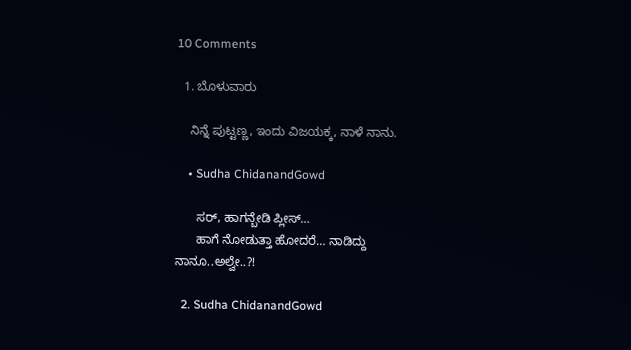10 Comments

  1. ಬೊಳುವಾರು

    ನಿನ್ನೆ ಪುಟ್ಟಣ್ಣ, ಇಂದು ವಿಜಯಕ್ಕ, ನಾಳೆ ನಾನು.

    • Sudha ChidanandGowd

      ಸರ್, ಹಾಗನ್ಬೇಡಿ ಪ್ಲೀಸ್…
      ಹಾಗೆ ನೋಡುತ್ತಾ ಹೋದರೆ… ನಾಡಿದ್ದು ನಾನೂ..ಅಲ್ವೇ..?!

  2. Sudha ChidanandGowd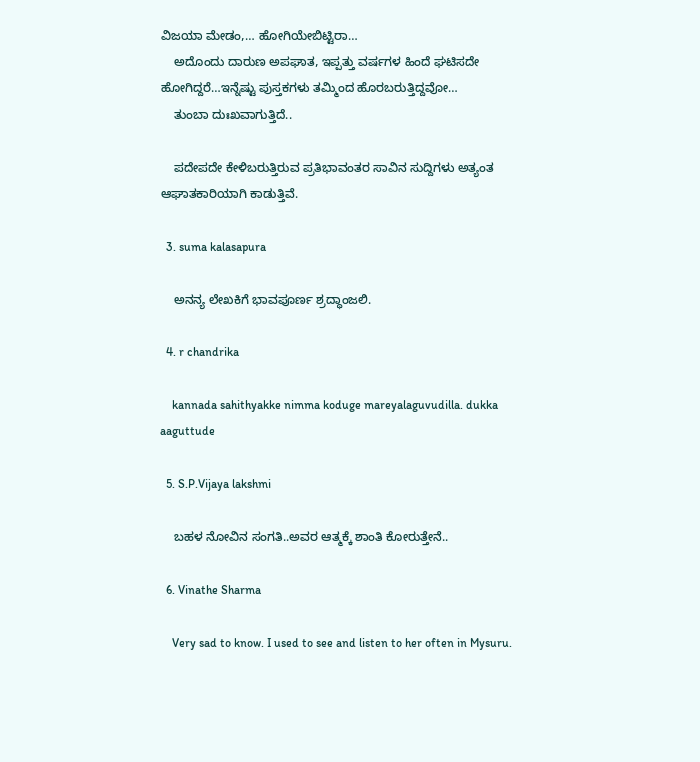ವಿಜಯಾ ಮೇಡಂ,… ಹೋಗಿಯೇಬಿಟ್ಟಿರಾ…
    ಅದೊಂದು ದಾರುಣ ಅಪಘಾತ, ಇಪ್ಪತ್ತು ವರ್ಷಗಳ ಹಿಂದೆ ಘಟಿಸದೇ ಹೋಗಿದ್ದರೆ…ಇನ್ನೆಷ್ಟು ಪುಸ್ತಕಗಳು ತಮ್ಮಿಂದ ಹೊರಬರುತ್ತಿದ್ದವೋ…
    ತುಂಬಾ ದುಃಖವಾಗುತ್ತಿದೆ..

    ಪದೇಪದೇ ಕೇಳಿಬರುತ್ತಿರುವ ಪ್ರತಿಭಾವಂತರ ಸಾವಿನ ಸುದ್ದಿಗಳು ಅತ್ಯಂತ ಆಘಾತಕಾರಿಯಾಗಿ ಕಾಡುತ್ತಿವೆ.

  3. suma kalasapura

    ಅನನ್ಯ ಲೇಖಕಿಗೆ ಭಾವಪೂರ್ಣ ಶ್ರದ್ಧಾಂಜಲಿ.

  4. r chandrika

    kannada sahithyakke nimma koduge mareyalaguvudilla. dukka aaguttude

  5. S.P.Vijaya lakshmi

    ಬಹಳ ನೋವಿನ ಸಂಗತಿ..ಅವರ ಆತ್ಮಕ್ಕೆ ಶಾಂತಿ ಕೋರುತ್ತೇನೆ..

  6. Vinathe Sharma

    Very sad to know. I used to see and listen to her often in Mysuru.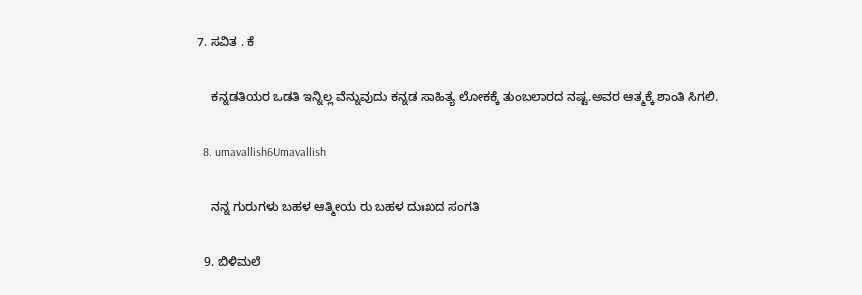7. ಸವಿತ . ಕೆ

    ಕನ್ನಡತಿಯರ ಒಡತಿ ಇನ್ನಿಲ್ಲ ವೆನ್ನುವುದು ಕನ್ನಡ ಸಾಹಿತ್ಯ ಲೋಕಕ್ಕೆ ತುಂಬಲಾರದ ನಷ್ಟ‌.ಅವರ ಆತ್ಮಕ್ಕೆ ಶಾಂತಿ ಸಿಗಲಿ.

  8. umavallish6Umavallish

    ನನ್ನ ಗುರುಗಳು ಬಹಳ ಆತ್ಮೀಯ ರು ಬಹಳ ದುಃಖದ ಸಂಗತಿ

  9. ಬಿಳಿಮಲೆ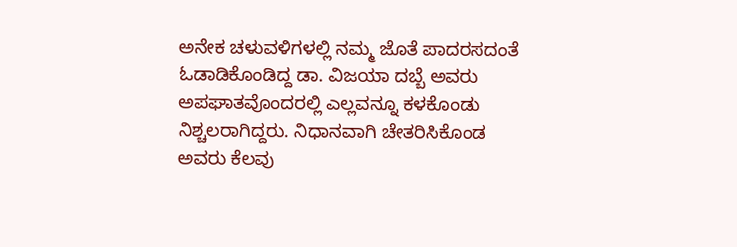ಅನೇಕ ಚಳುವಳಿಗಳಲ್ಲಿ ನಮ್ಮ ಜೊತೆ ಪಾದರಸದಂತೆ ಓಡಾಡಿಕೊಂಡಿದ್ದ ಡಾ. ವಿಜಯಾ ದಬ್ಬೆ ಅವರು ಅಪಘಾತವೊಂದರಲ್ಲಿ ಎಲ್ಲವನ್ನೂ ಕಳಕೊಂಡು ನಿಶ್ಚಲರಾಗಿದ್ದರು. ನಿಧಾನವಾಗಿ ಚೇತರಿಸಿಕೊಂಡ ಅವರು ಕೆಲವು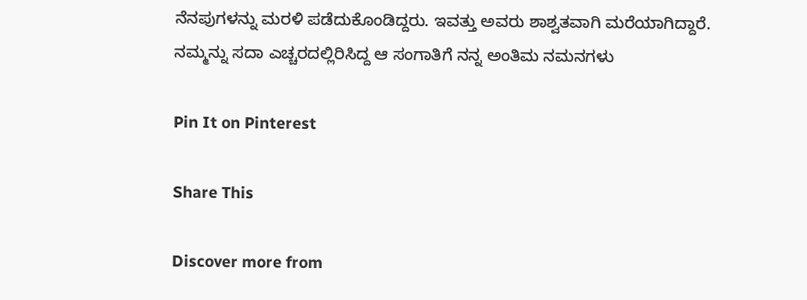ನೆನಪುಗಳನ್ನು ಮರಳಿ ಪಡೆದುಕೊಂಡಿದ್ದರು. ಇವತ್ತು ಅವರು ಶಾಶ್ವತವಾಗಿ ಮರೆಯಾಗಿದ್ದಾರೆ. ನಮ್ಮನ್ನು ಸದಾ ಎಚ್ಚರದಲ್ಲಿರಿಸಿದ್ದ ಆ ಸಂಗಾತಿಗೆ ನನ್ನ ಅಂತಿಮ ನಮನಗಳು

Pin It on Pinterest

Share This

Discover more from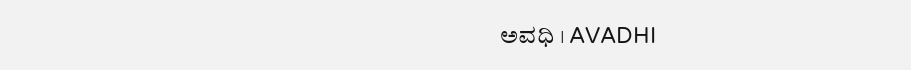ಅವಧಿ । AVADHI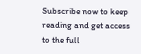Subscribe now to keep reading and get access to the full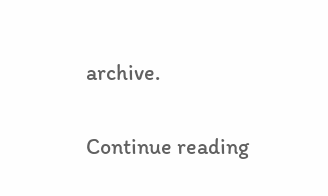archive.

Continue reading